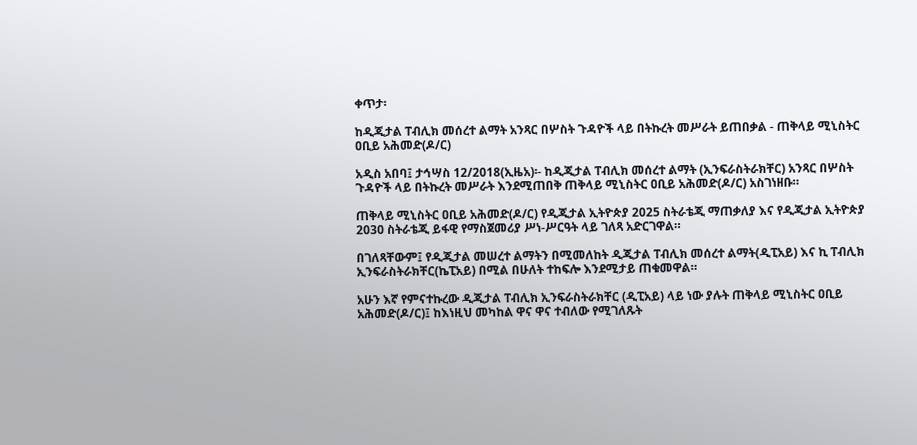ቀጥታ፡

ከዲጂታል ፐብሊክ መሰረተ ልማት አንጻር በሦስት ጉዳዮች ላይ በትኩረት መሥራት ይጠበቃል - ጠቅላይ ሚኒስትር ዐቢይ አሕመድ(ዶ/ር)

አዲስ አበባ፤ ታኅሣስ 12/2018(ኢዜአ)፡- ከዲጂታል ፐብሊክ መሰረተ ልማት (ኢንፍራስትራክቸር) አንጻር በሦስት ጉዳዮች ላይ በትኩረት መሥራት እንደሚጠበቅ ጠቅላይ ሚኒስትር ዐቢይ አሕመድ(ዶ/ር) አስገነዘቡ።

ጠቅላይ ሚኒስትር ዐቢይ አሕመድ(ዶ/ር) የዲጂታል ኢትዮጵያ 2025 ስትራቴጂ ማጠቃለያ እና የዲጂታል ኢትዮጵያ 2030 ስትራቴጂ ይፋዊ የማስጀመሪያ ሥነ-ሥርዓት ላይ ገለጻ አድርገዋል።

በገለጻቸውም፤ የዲጂታል መሠረተ ልማትን በሚመለከት ዲጂታል ፐብሊክ መሰረተ ልማት(ዲፒአይ) እና ኪ ፐብሊክ ኢንፍራስትራክቸር(ኬፒአይ) በሚል በሁለት ተከፍሎ እንደሚታይ ጠቁመዋል።

አሁን እኛ የምናተኩረው ዲጂታል ፐብሊክ ኢንፍራስትራክቸር (ዲፒአይ) ላይ ነው ያሉት ጠቅላይ ሚኒስትር ዐቢይ አሕመድ(ዶ/ር)፤ ከእነዚህ መካከል ዋና ዋና ተብለው የሚገለጹት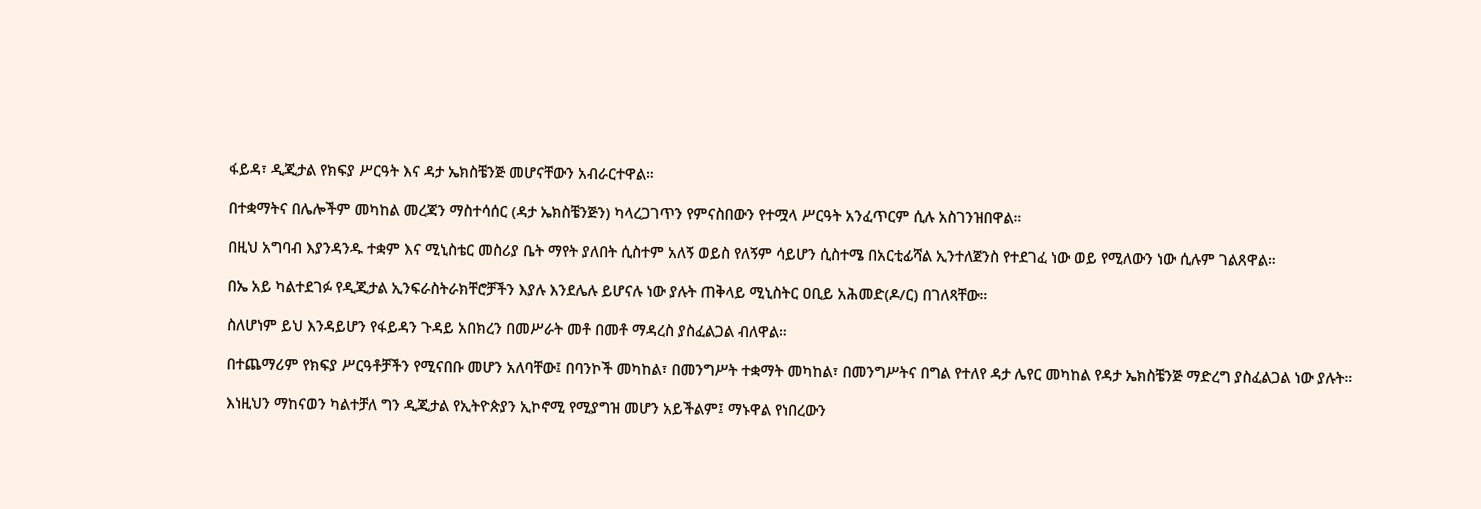ፋይዳ፣ ዲጂታል የክፍያ ሥርዓት እና ዳታ ኤክስቼንጅ መሆናቸውን አብራርተዋል።

በተቋማትና በሌሎችም መካከል መረጃን ማስተሳሰር (ዳታ ኤክስቼንጅን) ካላረጋገጥን የምናስበውን የተሟላ ሥርዓት አንፈጥርም ሲሉ አስገንዝበዋል።

በዚህ አግባብ እያንዳንዱ ተቋም እና ሚኒስቴር መስሪያ ቤት ማየት ያለበት ሲስተም አለኝ ወይስ የለኝም ሳይሆን ሲስተሜ በአርቲፊሻል ኢንተለጀንስ የተደገፈ ነው ወይ የሚለውን ነው ሲሉም ገልጸዋል።

በኤ አይ ካልተደገፉ የዲጂታል ኢንፍራስትራክቸሮቻችን እያሉ እንደሌሉ ይሆናሉ ነው ያሉት ጠቅላይ ሚኒስትር ዐቢይ አሕመድ(ዶ/ር) በገለጻቸው።

ስለሆነም ይህ እንዳይሆን የፋይዳን ጉዳይ አበክረን በመሥራት መቶ በመቶ ማዳረስ ያስፈልጋል ብለዋል።

በተጨማሪም የክፍያ ሥርዓቶቻችን የሚናበቡ መሆን አለባቸው፤ በባንኮች መካከል፣ በመንግሥት ተቋማት መካከል፣ በመንግሥትና በግል የተለየ ዳታ ሌየር መካከል የዳታ ኤክስቼንጅ ማድረግ ያስፈልጋል ነው ያሉት።

እነዚህን ማከናወን ካልተቻለ ግን ዲጂታል የኢትዮጵያን ኢኮኖሚ የሚያግዝ መሆን አይችልም፤ ማኑዋል የነበረውን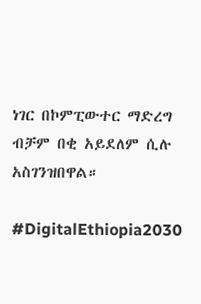ነገር በኮምፒውተር ማድረግ ብቻም በቂ አይደለም ሲሉ አስገንዝበዋል።

#DigitalEthiopia2030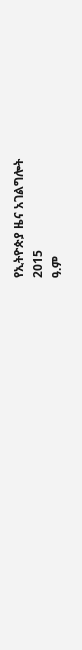የኢትዮጵያ ዜና አገልግሎት
2015
ዓ.ም